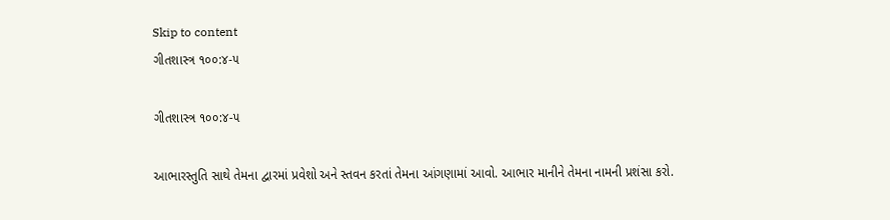Skip to content
ગીતશાસ્ત્ર ૧૦૦:૪-૫

ગીતશાસ્ત્ર ૧૦૦:૪-૫

આભારસ્તુતિ સાથે તેમના દ્વારમાં પ્રવેશો અને સ્તવન કરતાં તેમના આંગણામાં આવો. આભાર માનીને તેમના નામની પ્રશંસા કરો.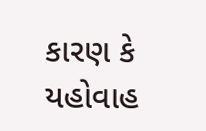કારણ કે યહોવાહ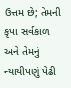ઉત્તમ છે; તેમની કૃપા સર્વકાળ અને તેમનું ન્યાયીપણું પેઢી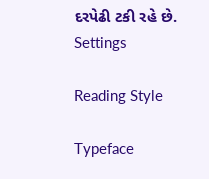દરપેઢી ટકી રહે છે.
Settings

Reading Style

Typeface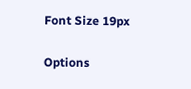Font Size 19px

Options